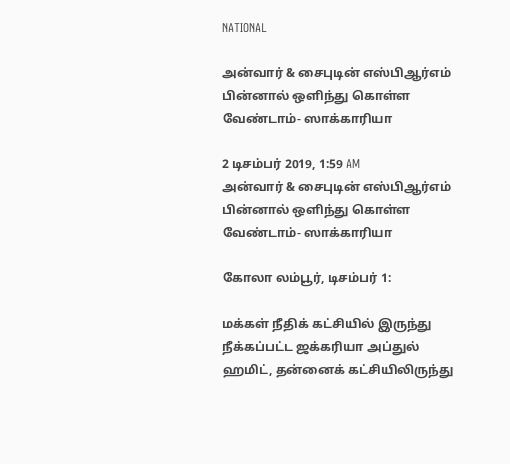NATIONAL

அன்வார் & சைபுடின் எஸ்பிஆர்எம் பின்னால் ஒளிந்து கொள்ள வேண்டாம்- ஸாக்காரியா

2 டிசம்பர் 2019, 1:59 AM
அன்வார் & சைபுடின் எஸ்பிஆர்எம் பின்னால் ஒளிந்து கொள்ள வேண்டாம்- ஸாக்காரியா

கோலா லம்பூர், டிசம்பர் 1:

மக்கள் நீதிக் கட்சியில் இருந்து நீக்கப்பட்ட ஜக்கரியா அப்துல் ஹமிட், தன்னைக் கட்சியிலிருந்து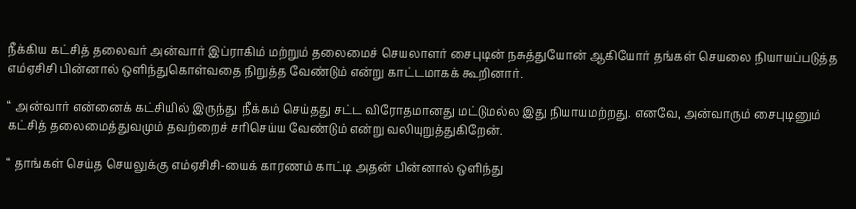நீக்கிய கட்சித் தலைவர் அன்வார் இப்ராகிம் மற்றும் தலைமைச் செயலாளர் சைபுடின் நசுத்துயோன் ஆகியோர் தங்கள் செயலை நியாயப்படுத்த எம்ஏசிசி பின்னால் ஒளிந்துகொள்வதை நிறுத்த வேண்டும் என்று காட்டமாகக் கூறினார்.

“ அன்வார் என்னைக் கட்சியில் இருந்து  நீக்கம் செய்தது சட்ட விரோதமானது மட்டுமல்ல இது நியாயமற்றது. எனவே, அன்வாரும் சைபுடினும் கட்சித் தலைமைத்துவமும் தவற்றைச் சரிசெய்ய வேண்டும் என்று வலியுறுத்துகிறேன்.

“ தாங்கள் செய்த செயலுக்கு எம்ஏசிசி-யைக் காரணம் காட்டி அதன் பின்னால் ஒளிந்து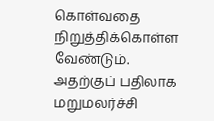கொள்வதை நிறுத்திக்கொள்ள வேண்டும். அதற்குப் பதிலாக மறுமலர்ச்சி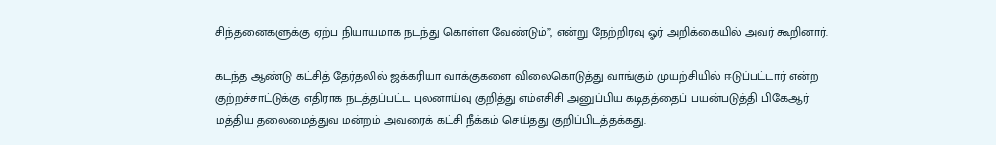சிந்தனைகளுக்கு ஏற்ப நியாயமாக நடந்து கொள்ள வேண்டும்”, என்று நேற்றிரவு ஓர் அறிக்கையில் அவர் கூறினார்.

கடந்த ஆண்டு கட்சித் தேர்தலில் ஜக்கரியா வாக்குகளை விலைகொடுத்து வாங்கும் முயற்சியில் ஈடுப்பட்டார் என்ற குற்றச்சாட்டுக்கு எதிராக நடத்தப்பட்ட புலனாய்வு குறித்து எம்எசிசி அனுப்பிய கடிதத்தைப் பயன்படுத்தி பிகேஆர் மத்திய தலைமைத்துவ மன்றம் அவரைக் கட்சி நீக்கம் செய்தது குறிப்பிடத்தக்கது.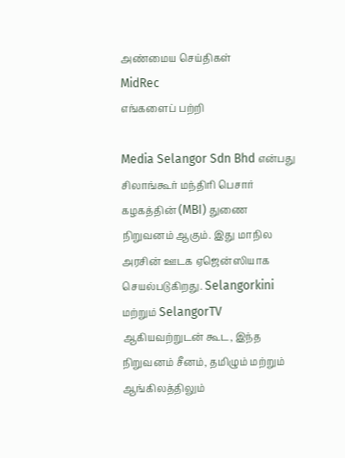அண்மைய செய்திகள்
MidRec
எங்களைப் பற்றி

Media Selangor Sdn Bhd என்பது சிலாங்கூர் மந்திரி பெசார் கழகத்தின் (MBI) துணை நிறுவனம் ஆகும். இது மாநில அரசின் ஊடக ஏஜென்ஸியாக செயல்படுகிறது. Selangorkini மற்றும் SelangorTV ஆகியவற்றுடன் கூட, இந்த நிறுவனம் சீனம், தமிழும் மற்றும் ஆங்கிலத்திலும்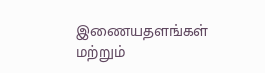இணையதளங்கள் மற்றும்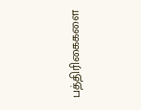பத்திரிகைகளை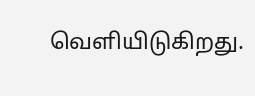வெளியிடுகிறது.